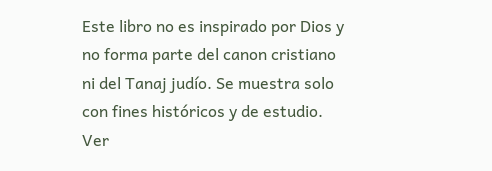Este libro no es inspirado por Dios y no forma parte del canon cristiano ni del Tanaj judío. Se muestra solo con fines históricos y de estudio. Ver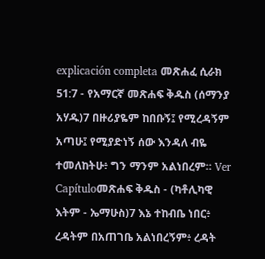explicación completa መጽሐፈ ሲራክ 51:7 - የአማርኛ መጽሐፍ ቅዱስ (ሰማንያ አሃዱ)7 በዙሪያዬም ከበቡኝ፤ የሚረዳኝም አጣሁ፤ የሚያድነኝ ሰው እንዳለ ብዬ ተመለከትሁ፥ ግን ማንም አልነበረም። Ver Capítuloመጽሐፍ ቅዱስ - (ካቶሊካዊ እትም - ኤማሁስ)7 እኔ ተከብቤ ነበር፥ ረዳትም በአጠገቤ አልነበረኝም፥ ረዳት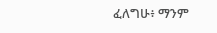ፈለግሁ፥ ማንም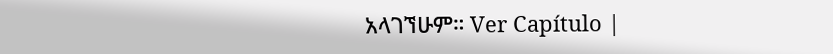አላገኘሁም። Ver Capítulo |